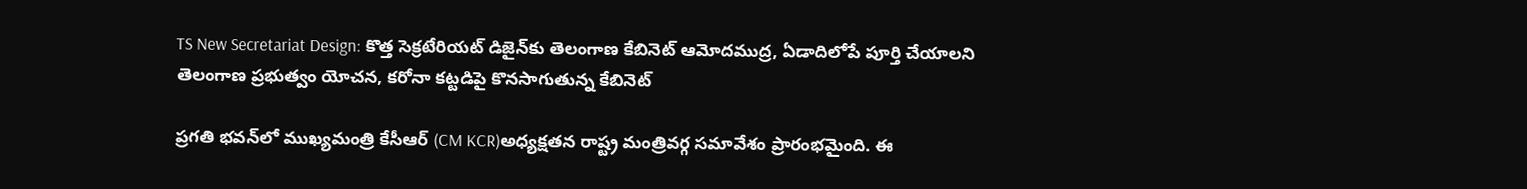TS New Secretariat Design: కొత్త సెక్రటేరియట్ డిజైన్‌కు తెలంగాణ కేబినెట్ ఆమోదముద్ర, ఏడాదిలోపే పూర్తి చేయాలని తెలంగాణ ప్రభుత్వం యోచన, కరోనా కట్టడిపై కొనసాగుతున్న కేబినెట్

ప్రగతి భవన్‌లో ముఖ్యమంత్రి కేసీఆర్‌ (CM KCR)అధ్యక్షతన రాష్ట్ర మంత్రివర్గ సమావేశం ప్రారంభమైంది. ఈ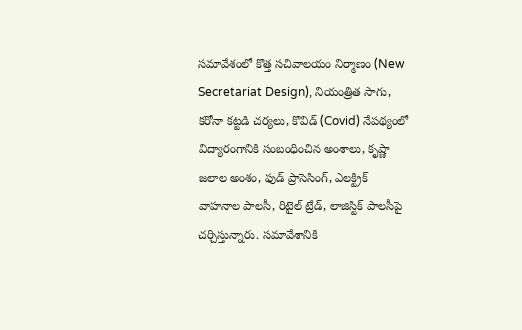సమావేశంలో కొత్త సచివాలయం నిర్మాణం (New Secretariat Design), నియంత్రిత సాగు, కరోనా కట్టడి చర్యలు, కొవిడ్‌ (Covid) నేపథ్యంలో విద్యారంగానికి సంబంధించిన అంశాలు, కృష్ణా జలాల అంశం, ఫుడ్‌ ప్రాసెసింగ్‌, ఎలక్ట్రిక్‌ వాహనాల పాలసీ, రిటైల్‌ ట్రేడ్‌, లాజిస్టిక్‌ పాలసీపై చర్చిస్తున్నారు. సమావేశానికి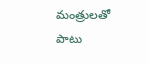మంత్రులతో పాటు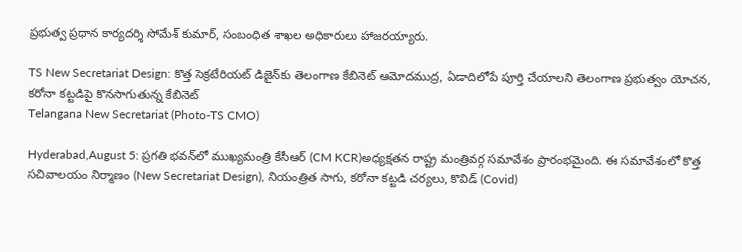ప్రభుత్వ ప్రధాన కార్యదర్శి సోమేశ్‌ కుమార్‌, సంబంధిత శాఖల అధికారులు హాజరయ్యారు.

TS New Secretariat Design: కొత్త సెక్రటేరియట్ డిజైన్‌కు తెలంగాణ కేబినెట్ ఆమోదముద్ర, ఏడాదిలోపే పూర్తి చేయాలని తెలంగాణ ప్రభుత్వం యోచన, కరోనా కట్టడిపై కొనసాగుతున్న కేబినెట్
Telangana New Secretariat (Photo-TS CMO)

Hyderabad,August 5: ప్రగతి భవన్‌లో ముఖ్యమంత్రి కేసీఆర్‌ (CM KCR)అధ్యక్షతన రాష్ట్ర మంత్రివర్గ సమావేశం ప్రారంభమైంది. ఈ సమావేశంలో కొత్త సచివాలయం నిర్మాణం (New Secretariat Design), నియంత్రిత సాగు, కరోనా కట్టడి చర్యలు, కొవిడ్‌ (Covid)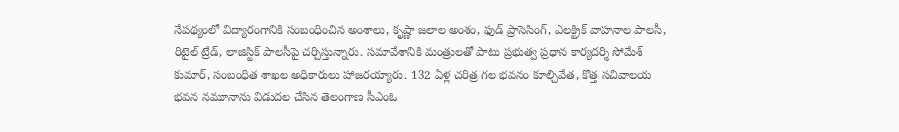నేపథ్యంలో విద్యారంగానికి సంబంధించిన అంశాలు, కృష్ణా జలాల అంశం, ఫుడ్‌ ప్రాసెసింగ్‌, ఎలక్ట్రిక్‌ వాహనాల పాలసీ, రిటైల్‌ ట్రేడ్‌, లాజిస్టిక్‌ పాలసీపై చర్చిస్తున్నారు. సమావేశానికి మంత్రులతో పాటు ప్రభుత్వ ప్రధాన కార్యదర్శి సోమేశ్‌ కుమార్‌, సంబంధిత శాఖల అధికారులు హాజరయ్యారు. 132 ఏళ్ల చరిత్ర గల భవనం కూల్చివేత, కొత్త సచివాలయ భవన నమూనాను విడుదల చేసిన తెలంగాణ సీఎంఓ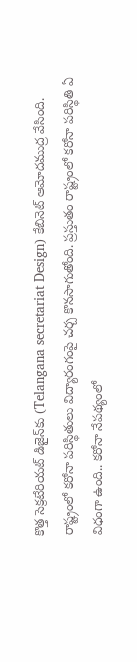కొత్త సెక్రటేరియట్ డిజైన్‌కు (Telangana secretariat Design) కేబినెట్ ఆమోదముద్ర వేసింది. రాష్ట్రంలో కరోనా పరిస్థితులు విద్యారంగంపై చర్చ కొనసాగుతోంది. ప్రస్తుతం రాష్ట్రంలో కరోనా పరిస్థితి ఏ విధంగా ఉంది.. కరోనా నేపథ్యంలో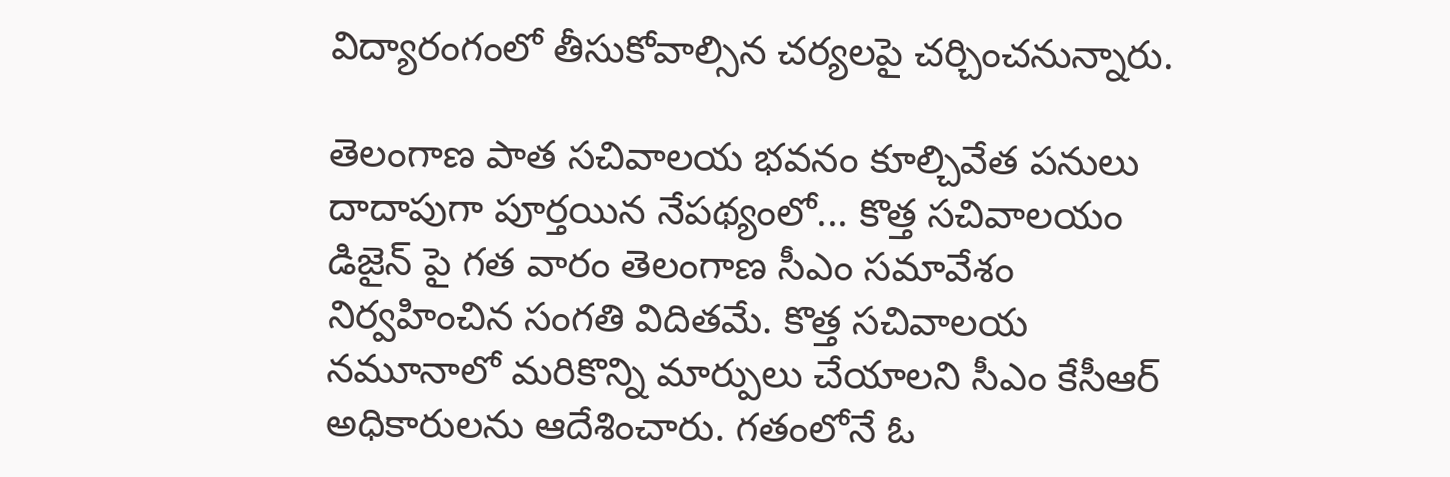విద్యారంగంలో తీసుకోవాల్సిన చర్యలపై చర్చించనున్నారు.

తెలంగాణ పాత సచివాలయ భవనం కూల్చివేత పనులు దాదాపుగా పూర్తయిన నేపథ్యంలో... కొత్త సచివాలయం డిజైన్‌ పై గత వారం తెలంగాణ సీఎం సమావేశం నిర్వహించిన సంగతి విదితమే. కొత్త సచివాలయ నమూనాలో మరికొన్ని మార్పులు చేయాలని సీఎం కేసీఆర్‌ అధికారులను ఆదేశించారు. గతంలోనే ఓ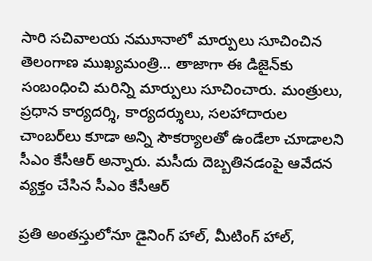సారి సచివాలయ నమూనాలో మార్పులు సూచించిన తెలంగాణ ముఖ్యమంత్రి... తాజాగా ఈ డిజైన్‌కు సంబంధించి మరిన్ని మార్పులు సూచించారు. మంత్రులు, ప్రధాన కార్యదర్శి, కార్యదర్శులు, సలహాదారుల చాంబర్‌లు కూడా అన్ని సౌకర్యాలతో ఉండేలా చూడాలని సీఎం కేసీఆర్ అన్నారు. మసీదు దెబ్బతినడంపై ఆవేదన వ్యక్తం చేసిన సీఎం కేసీఆర్

ప్రతి అంతస్తులోనూ డైనింగ్‌ హాల్‌, మీటింగ్‌ హాల్‌,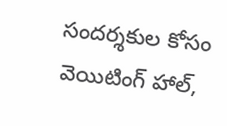సందర్శకుల కోసం వెయిటింగ్‌ హాల్‌,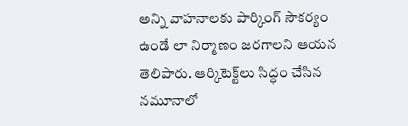అన్ని వాహనాలకు పార్కింగ్‌ సౌకర్యం ఉండే లా నిర్మాణం జరగాలని ఆయన తెలిపారు. ఆర్కిటెక్ట్‌లు సిద్ధం చేసిన నమూనాలో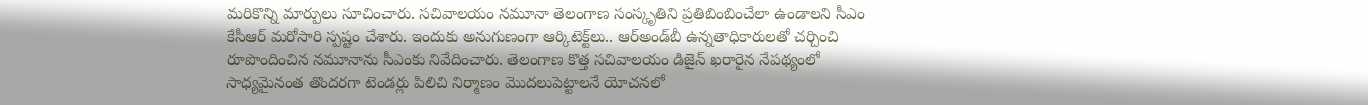మరికొన్ని మార్పులు సూచించారు. సచివాలయం నమూనా తెలంగాణ సంస్కృతిని ప్రతిబింబించేలా ఉండాలని సీఎం కేసీఆర్ మరోసారి స్పష్టం చేశారు. ఇందుకు అనుగుణంగా ఆర్కిటెక్ట్‌లు.. ఆర్‌అండ్‌బీ ఉన్నతాధికారులతో చర్చించి రూపొందించిన నమూనాను సీఎంకు నివేదించారు. తెలంగాణ కొత్త సచివాలయం డిజైన్ ఖరారైన నేపథ్యంలో సాధ్యమైనంత తొందరగా టెండర్లు పిలిచి నిర్మాణం మొదలుపెట్టాలనే యోచనలో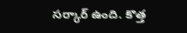సర్కార్ ఉంది. కొత్త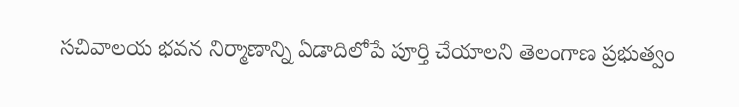సచివాలయ భవన నిర్మాణాన్ని ఏడాదిలోపే పూర్తి చేయాలని తెలంగాణ ప్రభుత్వం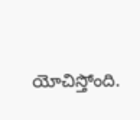యోచిస్తోంది.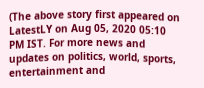(The above story first appeared on LatestLY on Aug 05, 2020 05:10 PM IST. For more news and updates on politics, world, sports, entertainment and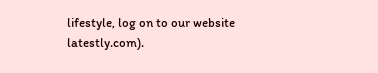lifestyle, log on to our website latestly.com).